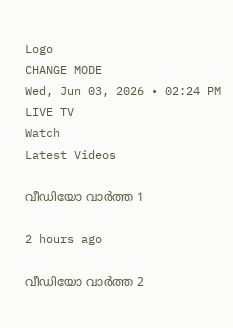Logo
CHANGE MODE
Wed, Jun 03, 2026 • 02:24 PM
LIVE TV
Watch
Latest Videos

വീഡിയോ വാർത്ത 1

2 hours ago

വീഡിയോ വാർത്ത 2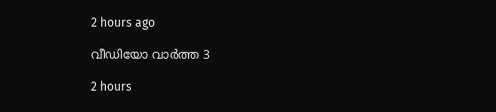2 hours ago

വീഡിയോ വാർത്ത 3

2 hours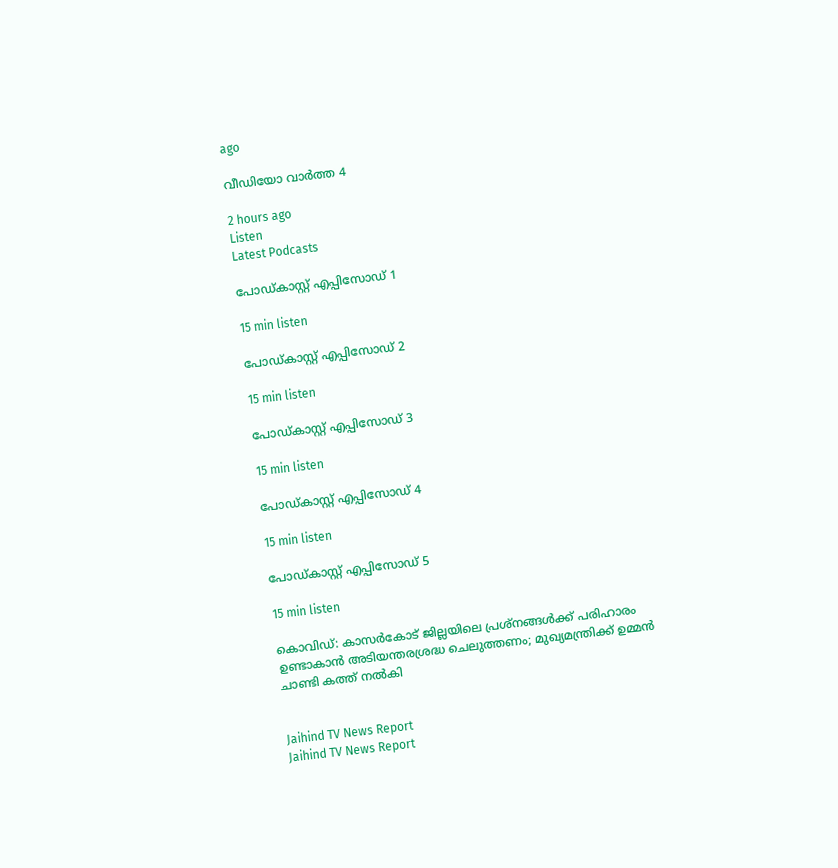ago

വീഡിയോ വാർത്ത 4

2 hours ago
Listen
Latest Podcasts

പോഡ്കാസ്റ്റ് എപ്പിസോഡ് 1

15 min listen

പോഡ്കാസ്റ്റ് എപ്പിസോഡ് 2

15 min listen

പോഡ്കാസ്റ്റ് എപ്പിസോഡ് 3

15 min listen

പോഡ്കാസ്റ്റ് എപ്പിസോഡ് 4

15 min listen

പോഡ്കാസ്റ്റ് എപ്പിസോഡ് 5

15 min listen

കൊവിഡ്: കാസര്‍കോട് ജില്ലയിലെ പ്രശ്‌നങ്ങള്‍ക്ക് പരിഹാരം ഉണ്ടാകാന്‍ അടിയന്തരശ്രദ്ധ ചെലുത്തണം; മുഖ്യമന്ത്രിക്ക് ഉമ്മന്‍ ചാണ്ടി കത്ത് നല്‍കി


Jaihind TV News Report
Jaihind TV News Report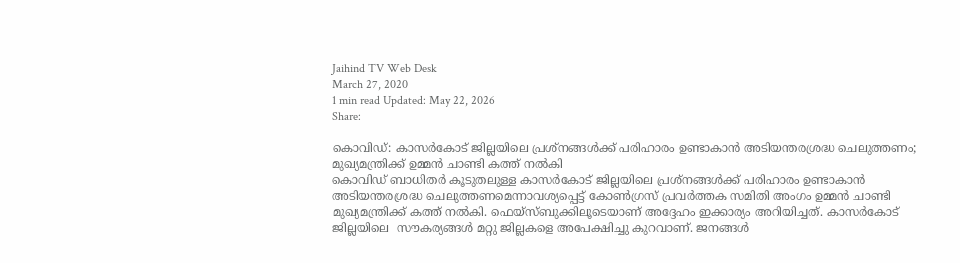Jaihind TV Web Desk
March 27, 2020
1 min read Updated: May 22, 2026
Share:

കൊവിഡ്: കാസര്‍കോട് ജില്ലയിലെ പ്രശ്‌നങ്ങള്‍ക്ക് പരിഹാരം ഉണ്ടാകാന്‍ അടിയന്തരശ്രദ്ധ ചെലുത്തണം; മുഖ്യമന്ത്രിക്ക് ഉമ്മന്‍ ചാണ്ടി കത്ത് നല്‍കി
കൊവിഡ് ബാധിതര്‍ കൂടുതലുള്ള കാസര്‍കോട് ജില്ലയിലെ പ്രശ്‌നങ്ങള്‍ക്ക് പരിഹാരം ഉണ്ടാകാന്‍ അടിയന്തരശ്രദ്ധ ചെലുത്തണമെന്നാവശ്യപ്പെട്ട് കോണ്‍ഗ്രസ് പ്രവര്‍ത്തക സമിതി അംഗം ഉമ്മന്‍ ചാണ്ടി മുഖ്യമന്ത്രിക്ക് കത്ത് നല്‍കി. ഫെയ്സ്ബുക്കിലൂടെയാണ് അദ്ദേഹം ഇക്കാര്യം അറിയിച്ചത്. കാസര്‍കോട് ജില്ലയിലെ  സൗകര്യങ്ങൾ മറ്റു ജില്ലകളെ അപേക്ഷിച്ചു കുറവാണ്. ജനങ്ങൾ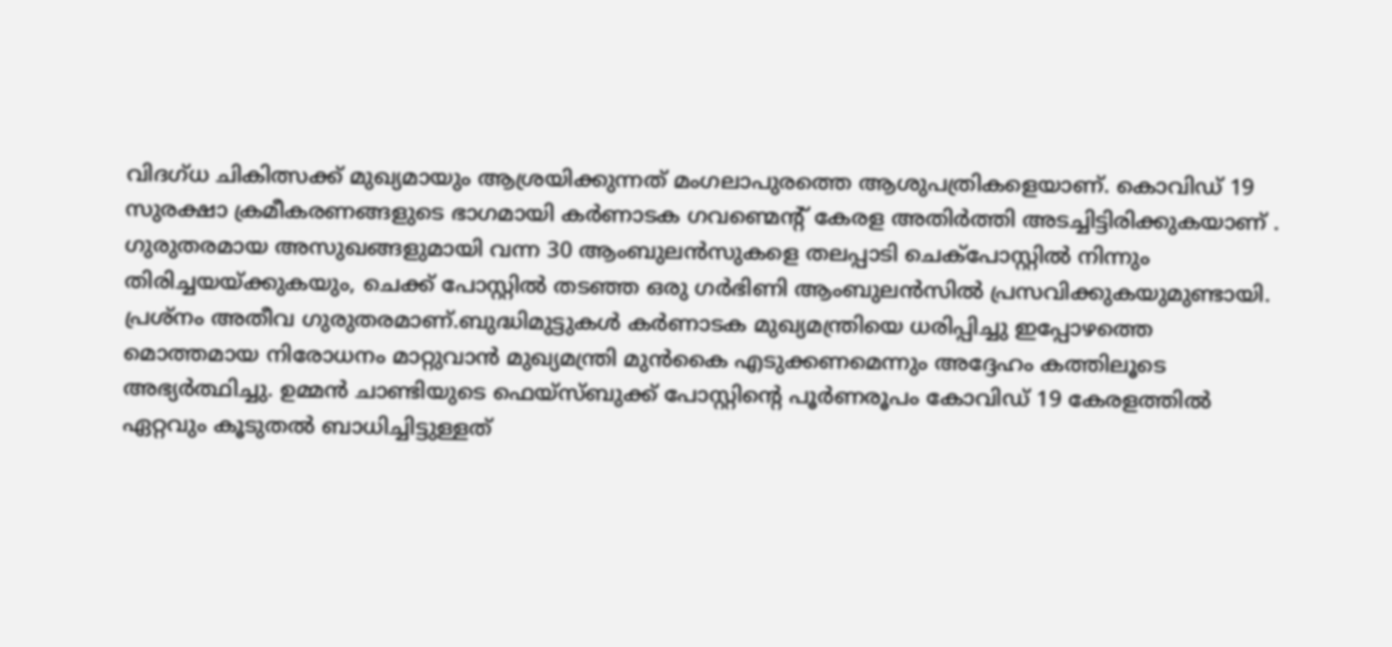വിദഗ്ധ ചികിത്സക്ക് മുഖ്യമായും ആശ്രയിക്കുന്നത് മംഗലാപുരത്തെ ആശുപത്രികളെയാണ്. കൊവിഡ് 19 സുരക്ഷാ ക്രമീകരണങ്ങളുടെ ഭാഗമായി കർണാടക ഗവണ്മെന്‍റ് കേരള അതിർത്തി അടച്ചിട്ടിരിക്കുകയാണ് .  ഗുരുതരമായ അസുഖങ്ങളുമായി വന്ന 30 ആംബുലന്‍സുകളെ തലപ്പാടി ചെക്പോസ്റ്റിൽ നിന്നും തിരിച്ചയയ്ക്കുകയും, ചെക്ക് പോസ്റ്റിൽ തടഞ്ഞ ഒരു ഗർഭിണി ആംബുലൻസിൽ പ്രസവിക്കുകയുമുണ്ടായി. പ്രശ്നം അതീവ ഗുരുതരമാണ്.ബുദ്ധിമുട്ടുകള്‍ കർണാടക മുഖ്യമന്ത്രിയെ ധരിപ്പിച്ചു ഇപ്പോഴത്തെ മൊത്തമായ നിരോധനം മാറ്റുവാൻ മുഖ്യമന്ത്രി മുൻകൈ എടുക്കണമെന്നും അദ്ദേഹം കത്തിലൂടെ അഭ്യര്‍ത്ഥിച്ചു. ഉമ്മന്‍ ചാണ്ടിയുടെ ഫെയ്സ്ബുക്ക് പോസ്റ്റിന്‍റെ പൂര്‍ണരൂപം കോവിഡ് 19 കേരളത്തിൽ ഏറ്റവും കൂടുതൽ ബാധിച്ചിട്ടുള്ളത്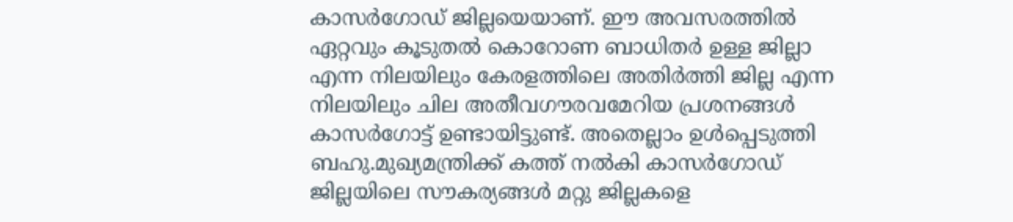കാസർഗോഡ് ജില്ലയെയാണ്. ഈ അവസരത്തിൽ ഏറ്റവും കൂടുതൽ കൊറോണ ബാധിതർ ഉള്ള ജില്ലാ എന്ന നിലയിലും കേരളത്തിലെ അതിർത്തി ജില്ല എന്ന നിലയിലും ചില അതീവഗൗരവമേറിയ പ്രശനങ്ങൾ കാസർഗോട്ട് ഉണ്ടായിട്ടുണ്ട്. അതെല്ലാം ഉൾപ്പെടുത്തി ബഹു.മുഖ്യമന്ത്രിക്ക് കത്ത് നൽകി കാസർഗോഡ് ജില്ലയിലെ സൗകര്യങ്ങൾ മറ്റു ജില്ലകളെ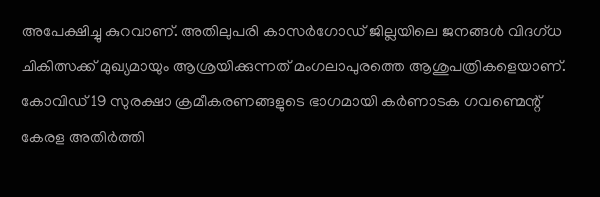അപേക്ഷിച്ചു കുറവാണ്. അതിലുപരി കാസർഗോഡ് ജില്ലയിലെ ജനങ്ങൾ വിദഗ്ധ ചികിത്സക്ക് മുഖ്യമായും ആശ്രയിക്കുന്നത് മംഗലാപുരത്തെ ആശുപത്രികളെയാണ്. കോവിഡ് 19 സുരക്ഷാ ക്രമീകരണങ്ങളുടെ ഭാഗമായി കർണാടക ഗവണ്മെന്റ് കേരള അതിർത്തി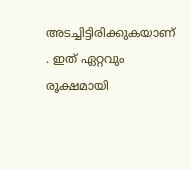അടച്ചിട്ടിരിക്കുകയാണ് . ഇത് ഏറ്റവും രൂക്ഷമായി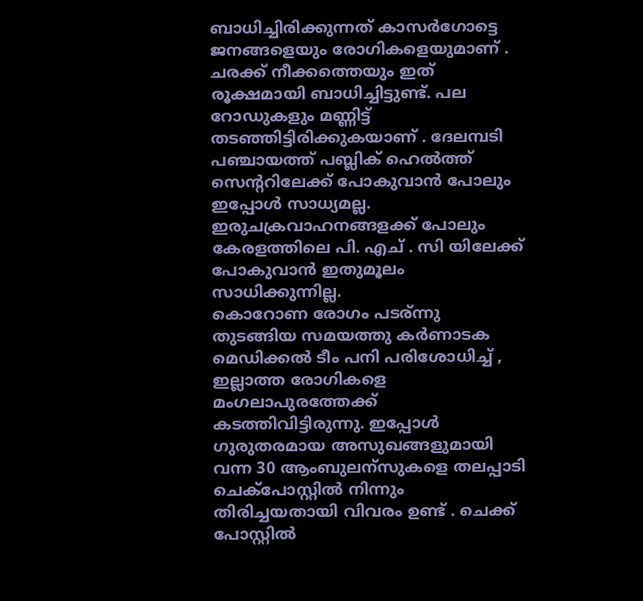ബാധിച്ചിരിക്കുന്നത് കാസർഗോട്ടെ ജനങ്ങളെയും രോഗികളെയുമാണ് . ചരക്ക് നീക്കത്തെയും ഇത് രൂക്ഷമായി ബാധിച്ചിട്ടുണ്ട്. പല റോഡുകളും മണ്ണിട്ട് തടഞ്ഞിട്ടിരിക്കുകയാണ് . ദേലമ്പടി പഞ്ചായത്ത്‌ പബ്ലിക് ഹെൽത്ത് സെന്ററിലേക്ക് പോകുവാൻ പോലും ഇപ്പോൾ സാധ്യമല്ല. ഇരുചക്രവാഹനങ്ങളക്ക് പോലും കേരളത്തിലെ പി. എച് . സി യിലേക്ക് പോകുവാൻ ഇതുമൂലം സാധിക്കുന്നില്ല.
കൊറോണ രോഗം പടര്ന്നു തുടങ്ങിയ സമയത്തു കർണാടക മെഡിക്കൽ ടീം പനി പരിശോധിച്ച് , ഇല്ലാത്ത രോഗികളെ മംഗലാപുരത്തേക്ക് കടത്തിവിട്ടിരുന്നു. ഇപ്പോൾ ഗുരുതരമായ അസുഖങ്ങളുമായി വന്ന 30 ആംബുലന്സുകളെ തലപ്പാടി ചെക്പോസ്റ്റിൽ നിന്നും തിരിച്ചയതായി വിവരം ഉണ്ട് . ചെക്ക് പോസ്റ്റിൽ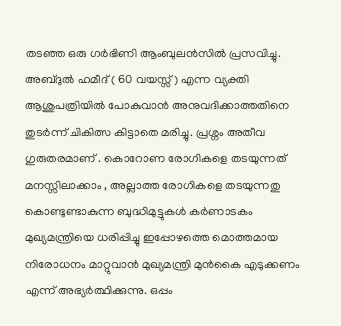തടഞ്ഞ ഒരു ഗർഭിണി ആംബുലൻസിൽ പ്രസവിച്ചു. അബ്ദുൽ ഹമീദ് ( 60 വയസ്സ്) എന്ന വ്യക്തി ആശുപത്രിയിൽ പോകുവാൻ അനുവദിക്കാത്തതിനെ തുടർന്ന് ചികിത്സ കിട്ടാതെ മരിച്ചു. പ്രശ്നം അതീവ ഗുരുതരമാണ് . കൊറോണ രോഗികളെ തടയുന്നത്‌ മനസ്സിലാക്കാം , അല്ലാത്ത രോഗികളെ തടയുന്നതു കൊണ്ടുണ്ടാകുന്ന ബുദ്ധിമുട്ടുകൾ കർണാടകം മുഖ്യമന്ത്രിയെ ധരിപ്പിച്ചു ഇപ്പോഴത്തെ മൊത്തമായ നിരോധനം മാറ്റുവാൻ മുഖ്യമന്ത്രി മുൻകൈ എടുക്കണം എന്ന് അഭ്യർത്ഥിക്കുന്നു. ഒപ്പം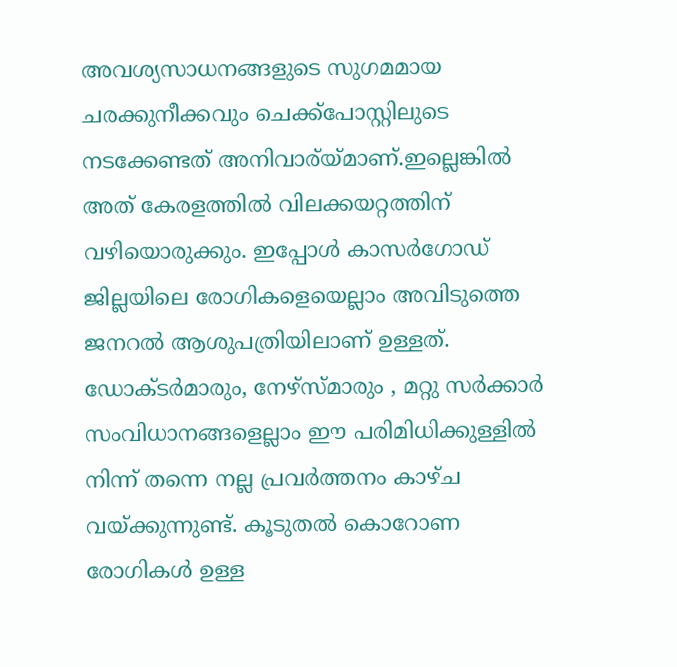അവശ്യസാധനങ്ങളുടെ സുഗമമായ ചരക്കുനീക്കവും ചെക്ക്പോസ്റ്റിലുടെ നടക്കേണ്ടത് അനിവാര്യ്മാണ്.ഇല്ലെങ്കിൽ അത് കേരളത്തിൽ വിലക്കയറ്റത്തിന് വഴിയൊരുക്കും. ഇപ്പോൾ കാസർഗോഡ് ജില്ലയിലെ രോഗികളെയെല്ലാം അവിടുത്തെ ജനറൽ ആശുപത്രിയിലാണ് ഉള്ളത്. ഡോക്ടർമാരും, നേഴ്സ്മാരും , മറ്റു സർക്കാർ സംവിധാനങ്ങളെല്ലാം ഈ പരിമിധിക്കുള്ളിൽ നിന്ന് തന്നെ നല്ല പ്രവർത്തനം കാഴ്ച വയ്ക്കുന്നുണ്ട്. കൂടുതൽ കൊറോണ രോഗികൾ ഉള്ള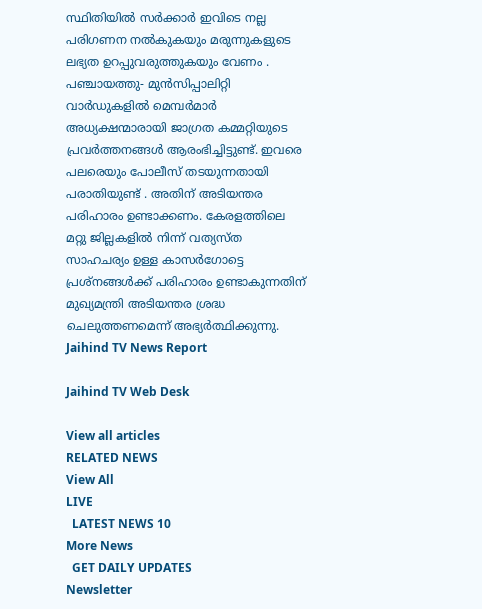സ്ഥിതിയിൽ സർക്കാർ ഇവിടെ നല്ല പരിഗണന നൽകുകയും മരുന്നുകളുടെ ലഭ്യത ഉറപ്പുവരുത്തുകയും വേണം . പഞ്ചായത്തു- മുൻസിപ്പാലിറ്റി വാർഡുകളിൽ മെമ്പർമാർ അധ്യക്ഷന്മാരായി ജാഗ്രത കമ്മറ്റിയുടെ പ്രവർത്തനങ്ങൾ ആരംഭിച്ചിട്ടുണ്ട്. ഇവരെ പലരെയും പോലീസ് തടയുന്നതായി പരാതിയുണ്ട് . അതിന് അടിയന്തര പരിഹാരം ഉണ്ടാക്കണം. കേരളത്തിലെ മറ്റു ജില്ലകളിൽ നിന്ന് വത്യസ്ത സാഹചര്യം ഉള്ള കാസർഗോട്ടെ പ്രശ്നങ്ങൾക്ക് പരിഹാരം ഉണ്ടാകുന്നതിന് മുഖ്യമന്ത്രി അടിയന്തര ശ്രദ്ധ ചെലുത്തണമെന്ന് അഭ്യർത്ഥിക്കുന്നു.
Jaihind TV News Report

Jaihind TV Web Desk

View all articles
RELATED NEWS
View All
LIVE
  LATEST NEWS 10
More News
  GET DAILY UPDATES
Newsletter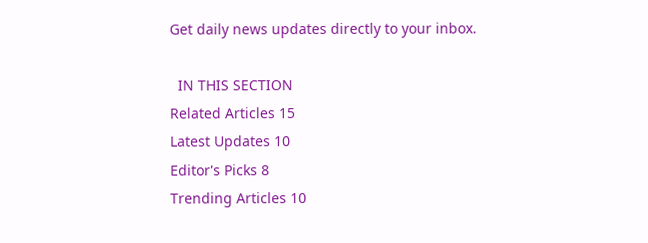Get daily news updates directly to your inbox.

  IN THIS SECTION
Related Articles 15
Latest Updates 10
Editor's Picks 8
Trending Articles 10